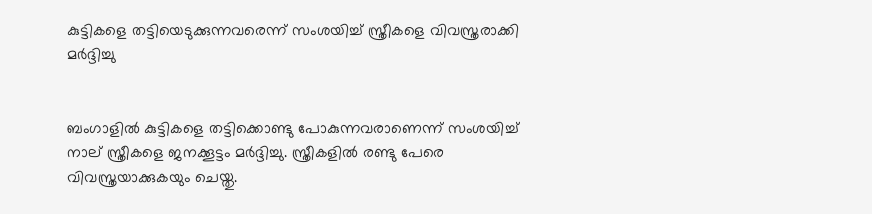കുട്ടികളെ തട്ടിയെടുക്കുന്നവരെന്ന് സംശയിച്ച്‌ സ്ത്രീകളെ വിവസ്ത്രരാക്കി മര്‍ദ്ദിച്ചു


ബംഗാളില്‍ കുട്ടികളെ തട്ടിക്കൊണ്ടു പോകുന്നവരാണെന്ന് സംശയിച്ച്‌ നാല് സ്ത്രീകളെ ജനക്കൂട്ടം മര്‍ദ്ദിച്ചു. സ്ത്രീകളില്‍ രണ്ടു പേരെ വിവസ്ത്രയാക്കുകയും ചെയ്തു.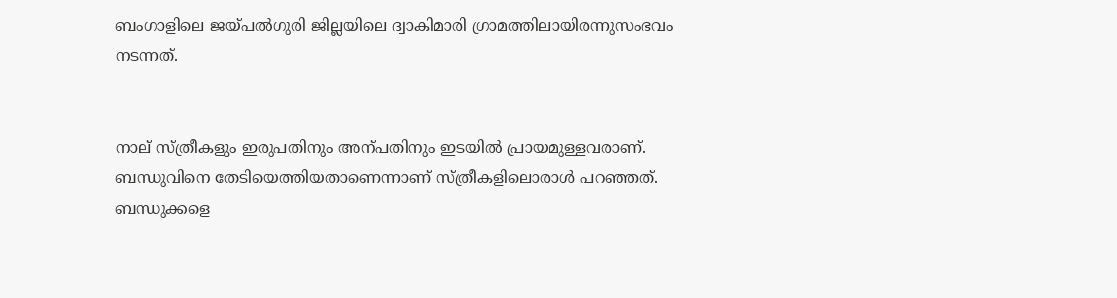ബംഗാളിലെ ജയ്‌പല്‍ഗുരി ജില്ലയിലെ ദ്വാകിമാരി ഗ്രാമത്തിലായിരന്നുസംഭവം നടന്നത്.


നാല് സ്ത്രീകളും ഇരുപതിനും അന്പതിനും ഇടയില്‍ പ്രായമുള്ളവരാണ്. ബന്ധുവിനെ തേടിയെത്തിയതാണെന്നാണ് സ്ത്രീകളിലൊരാള്‍ പറഞ്ഞത്. ബന്ധുക്കളെ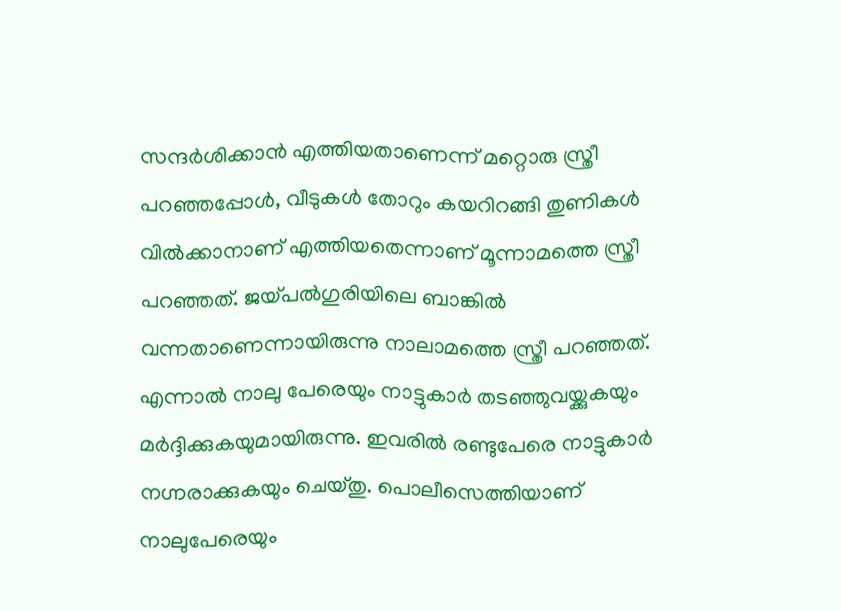സന്ദര്‍ശിക്കാന്‍ എത്തിയതാണെന്ന് മറ്റൊരു സ്ത്രീ പറഞ്ഞപ്പോള്‍, വീടുകള്‍ തോറും കയറിറങ്ങി തുണികള്‍ വില്‍ക്കാനാണ് എത്തിയതെന്നാണ് മൂന്നാമത്തെ സ്ത്രീ പറഞ്ഞത്. ജയ്‌പല്‍ഗുരിയിലെ ബാങ്കില്‍ വന്നതാണെന്നായിരുന്നു നാലാമത്തെ സ്ത്രീ പറഞ്ഞത്. എന്നാല്‍ നാലു പേരെയും നാട്ടുകാര്‍ തടഞ്ഞുവയ്ക്കുകയും മര്‍ദ്ദിക്കുകയുമായിരുന്നു. ഇവരില്‍ രണ്ടുപേരെ നാട്ടുകാര്‍ നഗ്നരാക്കുകയും ചെയ്തു. പൊലീസെത്തിയാണ് നാലുപേരെയും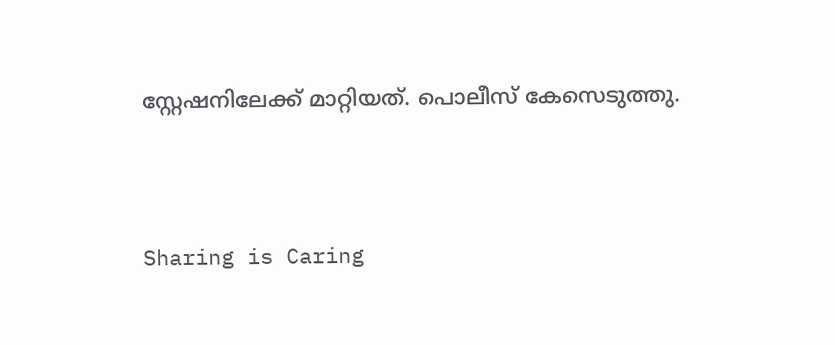സ്റ്റേഷനിലേക്ക് മാറ്റിയത്. പൊലീസ് കേസെടുത്തു.




Sharing is Caring